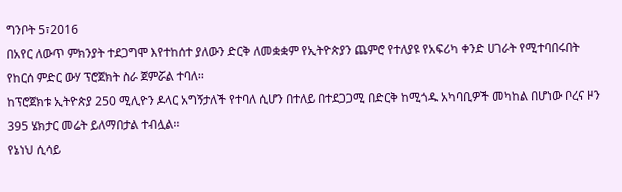ግንቦት 5፣2016
በአየር ለውጥ ምክንያት ተደጋግሞ እየተከሰተ ያለውን ድርቅ ለመቋቋም የኢትዮጵያን ጨምሮ የተለያዩ የአፍሪካ ቀንድ ሀገራት የሚተባበሩበት የከርሰ ምድር ውሃ ፕሮጀክት ስራ ጀምሯል ተባለ፡፡
ከፕሮጀክቱ ኢትዮጵያ 250 ሚሊዮን ዶላር አግኝታለች የተባለ ሲሆን በተለይ በተደጋጋሚ በድርቅ ከሚጎዱ አካባቢዎች መካከል በሆነው ቦረና ዞን 395 ሄክታር መሬት ይለማበታል ተብሏል፡፡
የኔነህ ሲሳይ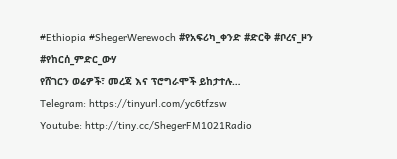#Ethiopia #ShegerWerewoch #የአፍሪካ_ቀንድ #ድርቅ #ቦረና_ዞን #የከርሰ_ምድር_ውሃ
የሸገርን ወሬዎች፣ መረጃ እና ፕሮግራሞች ይከታተሉ…
Telegram: https://tinyurl.com/yc6tfzsw
Youtube: http://tiny.cc/ShegerFM1021Radio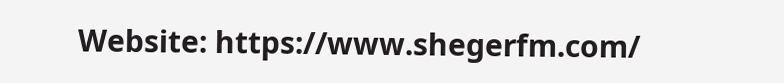Website: https://www.shegerfm.com/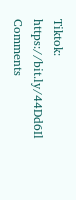Tiktok: https://bit.ly/44Dd6Il
Comments